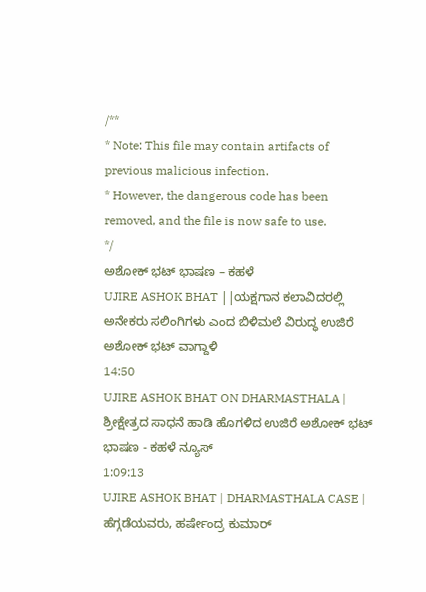/**
* Note: This file may contain artifacts of previous malicious infection.
* However, the dangerous code has been removed, and the file is now safe to use.
*/
ಅಶೋಕ್ ಭಟ್ ಭಾಷಣ – ಕಹಳೆ
UJIRE ASHOK BHAT ||ಯಕ್ಷಗಾನ ಕಲಾವಿದರಲ್ಲಿ ಅನೇಕರು ಸಲಿಂಗಿಗಳು ಎಂದ ಬಿಳಿಮಲೆ ವಿರುದ್ಧ ಉಜಿರೆ ಅಶೋಕ್ ಭಟ್ ವಾಗ್ದಾಳಿ
14:50
UJIRE ASHOK BHAT ON DHARMASTHALA | ಶ್ರೀಕ್ಷೇತ್ರದ ಸಾಧನೆ ಹಾಡಿ ಹೊಗಳಿದ ಉಜಿರೆ ಅಶೋಕ್ ಭಟ್ ಭಾಷಣ - ಕಹಳೆ ನ್ಯೂಸ್
1:09:13
UJIRE ASHOK BHAT | DHARMASTHALA CASE | ಹೆಗ್ಗಡೆಯವರು, ಹರ್ಷೇಂದ್ರ ಕುಮಾರ್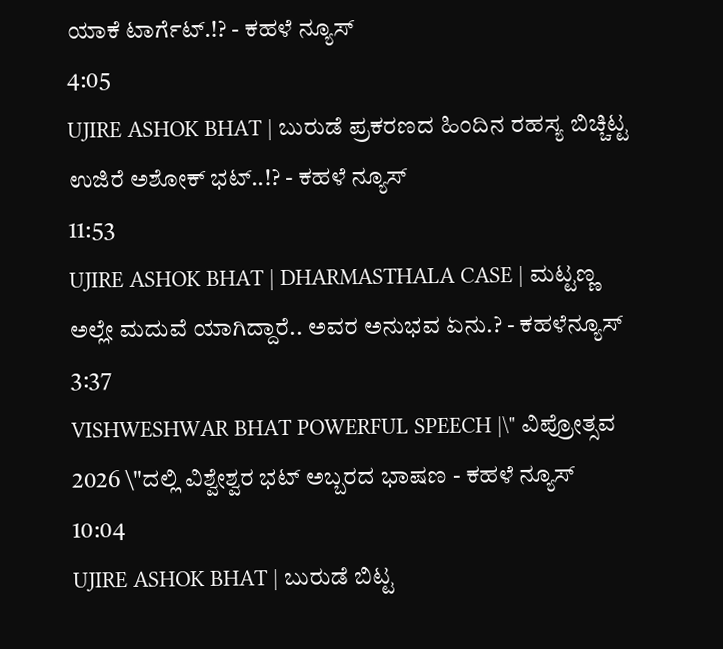ಯಾಕೆ ಟಾರ್ಗೆಟ್.!? - ಕಹಳೆ ನ್ಯೂಸ್
4:05
UJIRE ASHOK BHAT | ಬುರುಡೆ ಪ್ರಕರಣದ ಹಿಂದಿನ ರಹಸ್ಯ ಬಿಚ್ಚಿಟ್ಟ ಉಜಿರೆ ಅಶೋಕ್ ಭಟ್..!? - ಕಹಳೆ ನ್ಯೂಸ್
11:53
UJIRE ASHOK BHAT | DHARMASTHALA CASE | ಮಟ್ಟಣ್ಣ ಅಲ್ಲೇ ಮದುವೆ ಯಾಗಿದ್ದಾರೆ.. ಅವರ ಅನುಭವ ಏನು.? - ಕಹಳೆನ್ಯೂಸ್
3:37
VISHWESHWAR BHAT POWERFUL SPEECH |\" ವಿಪ್ರೋತ್ಸವ 2026 \"ದಲ್ಲಿ ವಿಶ್ವೇಶ್ವರ ಭಟ್ ಅಬ್ಬರದ ಭಾಷಣ - ಕಹಳೆ ನ್ಯೂಸ್
10:04
UJIRE ASHOK BHAT | ಬುರುಡೆ ಬಿಟ್ಟ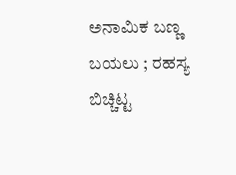ಅನಾಮಿಕ ಬಣ್ಣ ಬಯಲು ; ರಹಸ್ಯ ಬಿಚ್ಚಿಟ್ಟ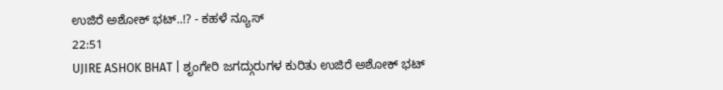ಉಜಿರೆ ಅಶೋಕ್ ಭಟ್..!? - ಕಹಳೆ ನ್ಯೂಸ್
22:51
UJIRE ASHOK BHAT | ಶೃಂಗೇರಿ ಜಗದ್ಗುರುಗಳ ಕುರಿತು ಉಜಿರೆ ಅಶೋಕ್ ಭಟ್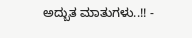ಅದ್ಬುತ ಮಾತುಗಳು..!! -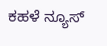ಕಹಳೆ ನ್ಯೂಸ್